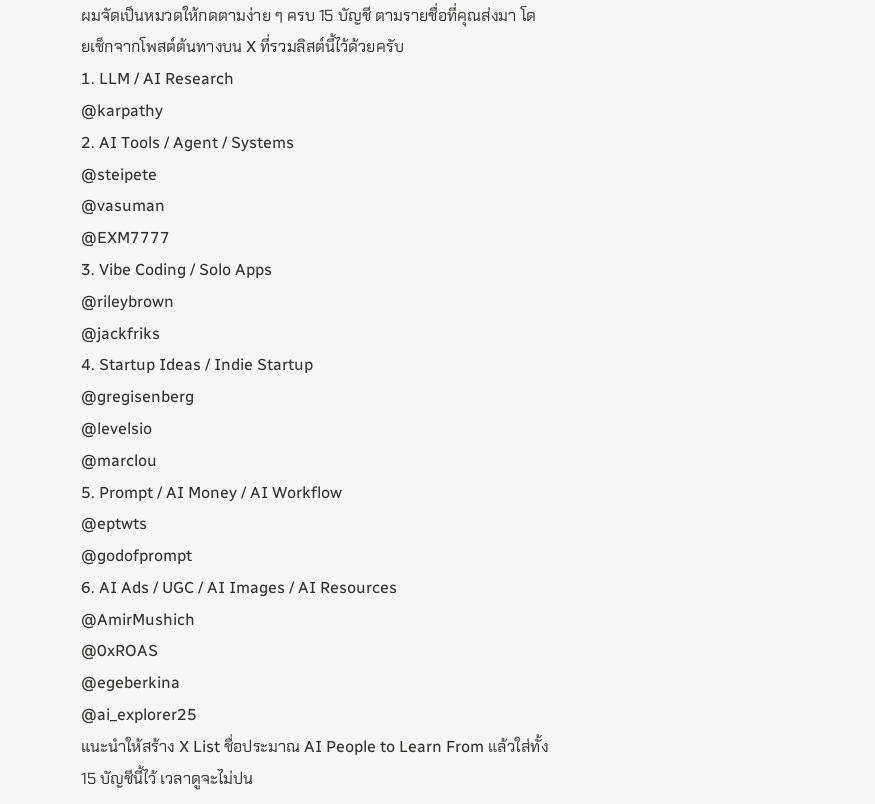ผมจัดเป็นหมวดให้กดตามง่าย ๆ ครบ 15 บัญชี ตามรายชื่อที่คุณส่งมา โดยเช็กจากโพสต์ต้นทางบน X ที่รวมลิสต์นี้ไว้ด้วยครับ
1. LLM / AI Research
@karpathy
2. AI Tools / Agent / Systems
@steipete
@vasuman
@EXM7777
3. Vibe Coding / Solo Apps
@rileybrown
@jackfriks
4. Startup Ideas / Indie Startup
@gregisenberg
@levelsio
@marclou
5. Prompt / AI Money / AI Workflow
@eptwts
@godofprompt
6. AI Ads / UGC / AI Images / AI Resources
@AmirMushich
@0xROAS
@egeberkina
@ai_explorer25
แนะนำให้สร้าง X List ชื่อประมาณ AI People to Learn From แล้วใส่ทั้ง 15 บัญชีนี้ไว้ เวลาดูจะไม่ปน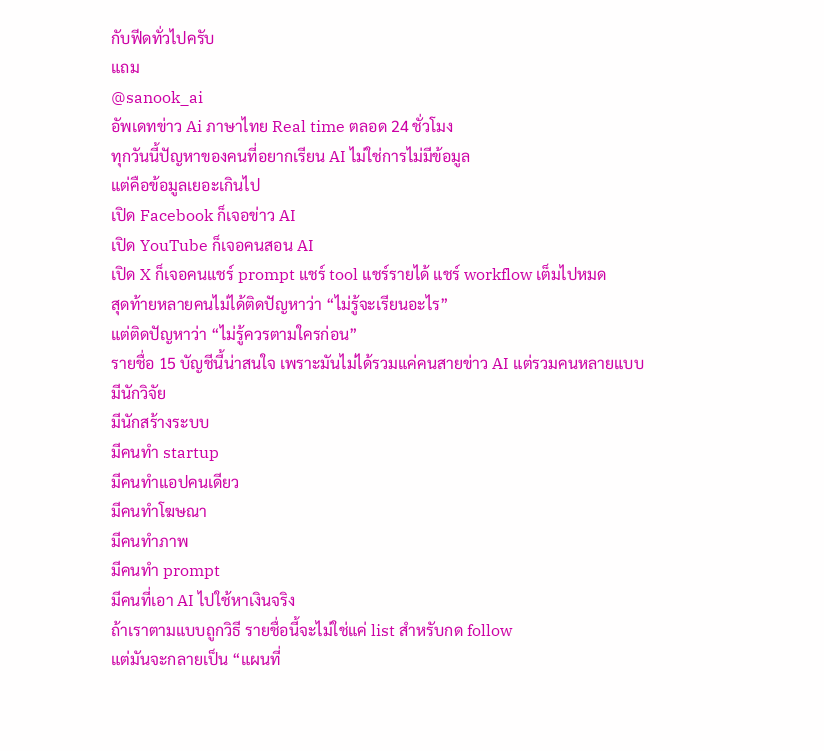กับฟีดทั่วไปครับ
แถม
@sanook_ai
อัพเดทข่าว Ai ภาษาไทย Real time ตลอด 24 ชั่วโมง
ทุกวันนี้ปัญหาของคนที่อยากเรียน AI ไม่ใช่การไม่มีข้อมูล
แต่คือข้อมูลเยอะเกินไป
เปิด Facebook ก็เจอข่าว AI
เปิด YouTube ก็เจอคนสอน AI
เปิด X ก็เจอคนแชร์ prompt แชร์ tool แชร์รายได้ แชร์ workflow เต็มไปหมด
สุดท้ายหลายคนไม่ได้ติดปัญหาว่า “ไม่รู้จะเรียนอะไร”
แต่ติดปัญหาว่า “ไม่รู้ควรตามใครก่อน”
รายชื่อ 15 บัญชีนี้น่าสนใจ เพราะมันไม่ได้รวมแค่คนสายข่าว AI แต่รวมคนหลายแบบ
มีนักวิจัย
มีนักสร้างระบบ
มีคนทำ startup
มีคนทำแอปคนเดียว
มีคนทำโฆษณา
มีคนทำภาพ
มีคนทำ prompt
มีคนที่เอา AI ไปใช้หาเงินจริง
ถ้าเราตามแบบถูกวิธี รายชื่อนี้จะไม่ใช่แค่ list สำหรับกด follow
แต่มันจะกลายเป็น “แผนที่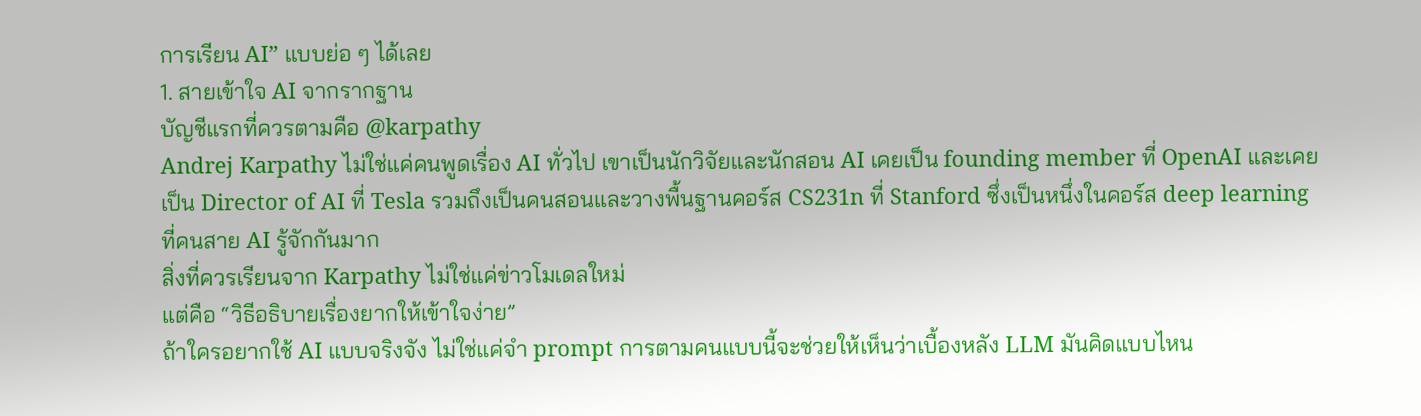การเรียน AI” แบบย่อ ๆ ได้เลย
1. สายเข้าใจ AI จากรากฐาน
บัญชีแรกที่ควรตามคือ @karpathy
Andrej Karpathy ไม่ใช่แค่คนพูดเรื่อง AI ทั่วไป เขาเป็นนักวิจัยและนักสอน AI เคยเป็น founding member ที่ OpenAI และเคยเป็น Director of AI ที่ Tesla รวมถึงเป็นคนสอนและวางพื้นฐานคอร์ส CS231n ที่ Stanford ซึ่งเป็นหนึ่งในคอร์ส deep learning ที่คนสาย AI รู้จักกันมาก
สิ่งที่ควรเรียนจาก Karpathy ไม่ใช่แค่ข่าวโมเดลใหม่
แต่คือ “วิธีอธิบายเรื่องยากให้เข้าใจง่าย”
ถ้าใครอยากใช้ AI แบบจริงจัง ไม่ใช่แค่จำ prompt การตามคนแบบนี้จะช่วยให้เห็นว่าเบื้องหลัง LLM มันคิดแบบไหน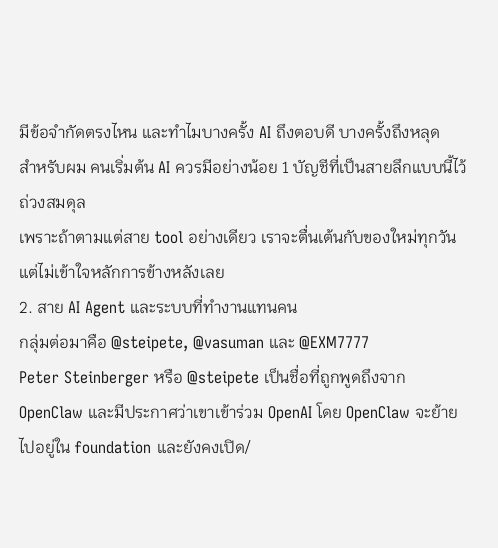มีข้อจำกัดตรงไหน และทำไมบางครั้ง AI ถึงตอบดี บางครั้งถึงหลุด
สำหรับผม คนเริ่มต้น AI ควรมีอย่างน้อย 1 บัญชีที่เป็นสายลึกแบบนี้ไว้ถ่วงสมดุล
เพราะถ้าตามแต่สาย tool อย่างเดียว เราจะตื่นเต้นกับของใหม่ทุกวัน แต่ไม่เข้าใจหลักการข้างหลังเลย
2. สาย AI Agent และระบบที่ทำงานแทนคน
กลุ่มต่อมาคือ @steipete, @vasuman และ @EXM7777
Peter Steinberger หรือ @steipete เป็นชื่อที่ถูกพูดถึงจาก OpenClaw และมีประกาศว่าเขาเข้าร่วม OpenAI โดย OpenClaw จะย้ายไปอยู่ใน foundation และยังคงเปิด/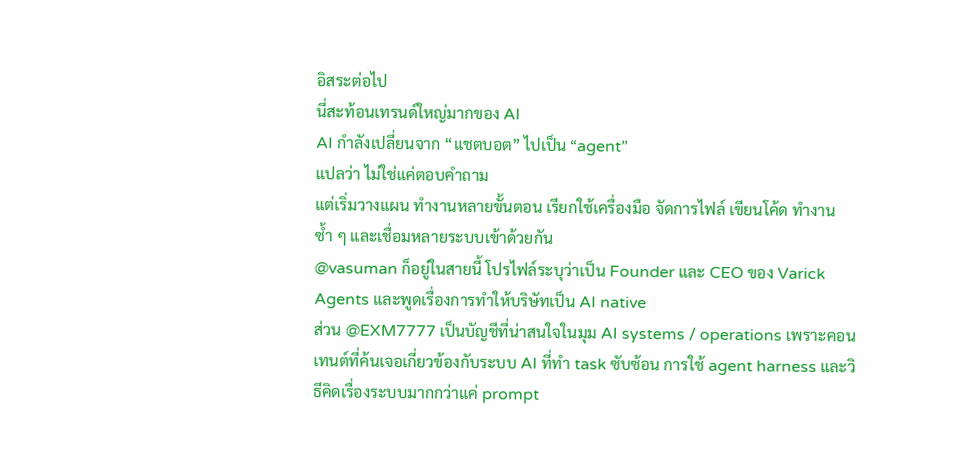อิสระต่อไป
นี่สะท้อนเทรนด์ใหญ่มากของ AI
AI กำลังเปลี่ยนจาก “แชตบอต” ไปเป็น “agent”
แปลว่า ไม่ใช่แค่ตอบคำถาม
แต่เริ่มวางแผน ทำงานหลายขั้นตอน เรียกใช้เครื่องมือ จัดการไฟล์ เขียนโค้ด ทำงานซ้ำ ๆ และเชื่อมหลายระบบเข้าด้วยกัน
@vasuman ก็อยู่ในสายนี้ โปรไฟล์ระบุว่าเป็น Founder และ CEO ของ Varick Agents และพูดเรื่องการทำให้บริษัทเป็น AI native
ส่วน @EXM7777 เป็นบัญชีที่น่าสนใจในมุม AI systems / operations เพราะคอนเทนต์ที่ค้นเจอเกี่ยวข้องกับระบบ AI ที่ทำ task ซับซ้อน การใช้ agent harness และวิธีคิดเรื่องระบบมากกว่าแค่ prompt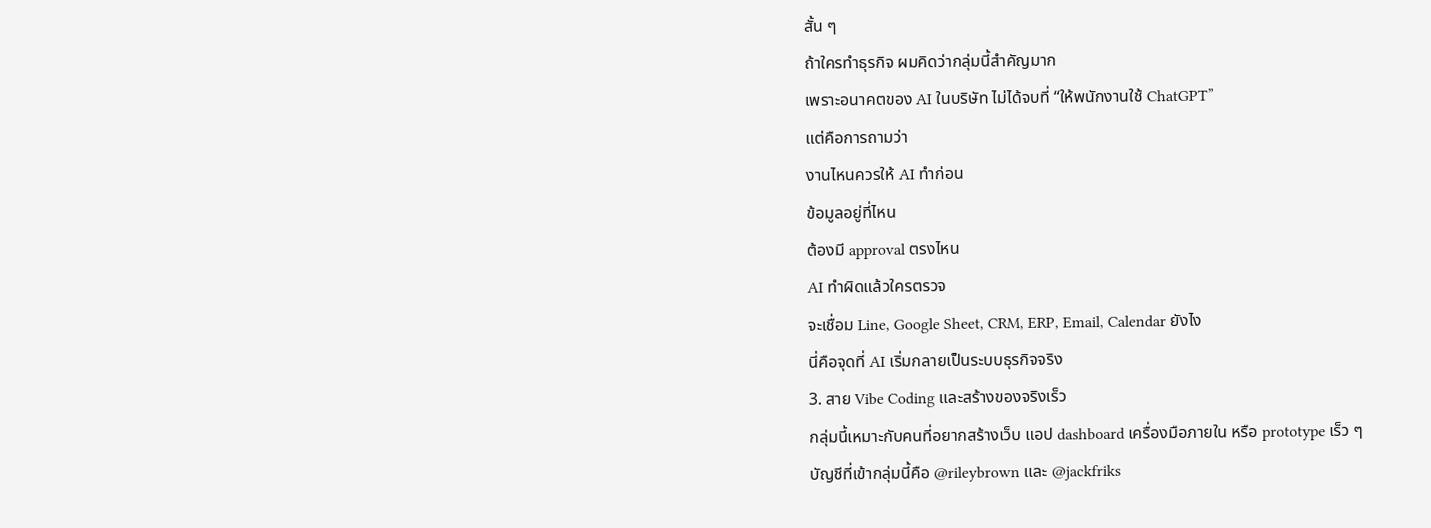สั้น ๆ
ถ้าใครทำธุรกิจ ผมคิดว่ากลุ่มนี้สำคัญมาก
เพราะอนาคตของ AI ในบริษัท ไม่ได้จบที่ “ให้พนักงานใช้ ChatGPT”
แต่คือการถามว่า
งานไหนควรให้ AI ทำก่อน
ข้อมูลอยู่ที่ไหน
ต้องมี approval ตรงไหน
AI ทำผิดแล้วใครตรวจ
จะเชื่อม Line, Google Sheet, CRM, ERP, Email, Calendar ยังไง
นี่คือจุดที่ AI เริ่มกลายเป็นระบบธุรกิจจริง
3. สาย Vibe Coding และสร้างของจริงเร็ว
กลุ่มนี้เหมาะกับคนที่อยากสร้างเว็บ แอป dashboard เครื่องมือภายใน หรือ prototype เร็ว ๆ
บัญชีที่เข้ากลุ่มนี้คือ @rileybrown และ @jackfriks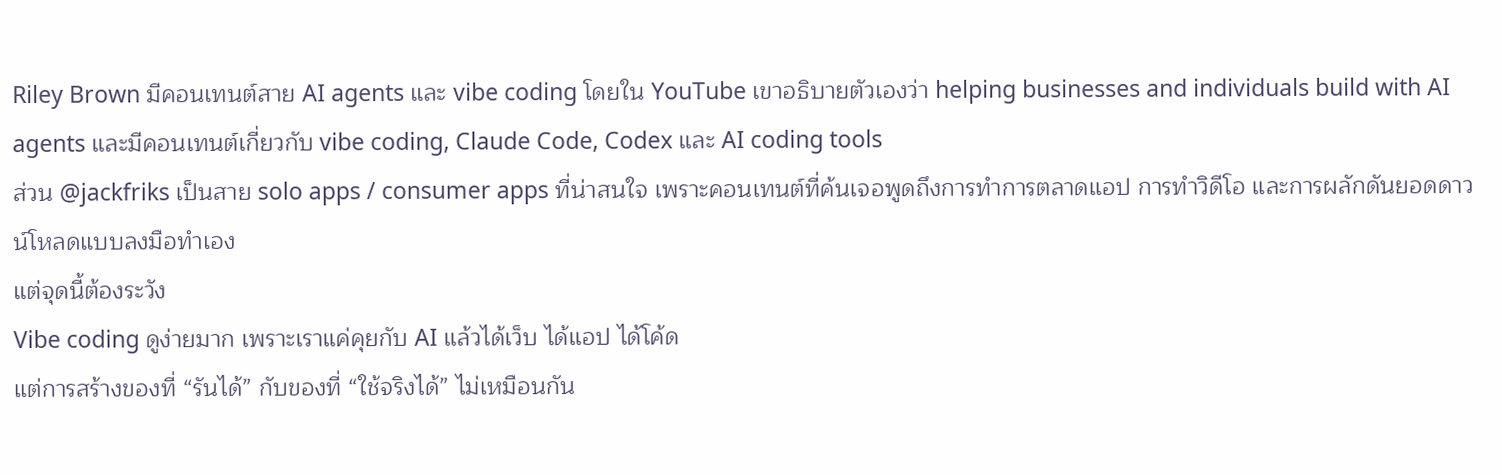Riley Brown มีคอนเทนต์สาย AI agents และ vibe coding โดยใน YouTube เขาอธิบายตัวเองว่า helping businesses and individuals build with AI agents และมีคอนเทนต์เกี่ยวกับ vibe coding, Claude Code, Codex และ AI coding tools
ส่วน @jackfriks เป็นสาย solo apps / consumer apps ที่น่าสนใจ เพราะคอนเทนต์ที่ค้นเจอพูดถึงการทำการตลาดแอป การทำวิดีโอ และการผลักดันยอดดาวน์โหลดแบบลงมือทำเอง
แต่จุดนี้ต้องระวัง
Vibe coding ดูง่ายมาก เพราะเราแค่คุยกับ AI แล้วได้เว็บ ได้แอป ได้โค้ด
แต่การสร้างของที่ “รันได้” กับของที่ “ใช้จริงได้” ไม่เหมือนกัน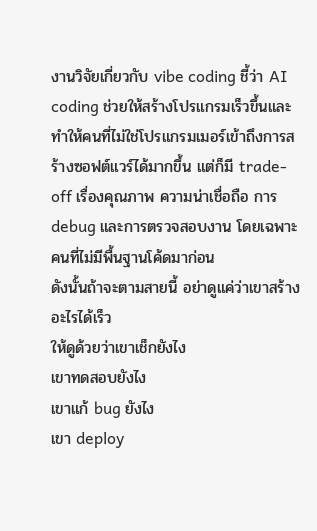งานวิจัยเกี่ยวกับ vibe coding ชี้ว่า AI coding ช่วยให้สร้างโปรแกรมเร็วขึ้นและทำให้คนที่ไม่ใช่โปรแกรมเมอร์เข้าถึงการสร้างซอฟต์แวร์ได้มากขึ้น แต่ก็มี trade-off เรื่องคุณภาพ ความน่าเชื่อถือ การ debug และการตรวจสอบงาน โดยเฉพาะคนที่ไม่มีพื้นฐานโค้ดมาก่อน
ดังนั้นถ้าจะตามสายนี้ อย่าดูแค่ว่าเขาสร้างอะไรได้เร็ว
ให้ดูด้วยว่าเขาเช็กยังไง
เขาทดสอบยังไง
เขาแก้ bug ยังไง
เขา deploy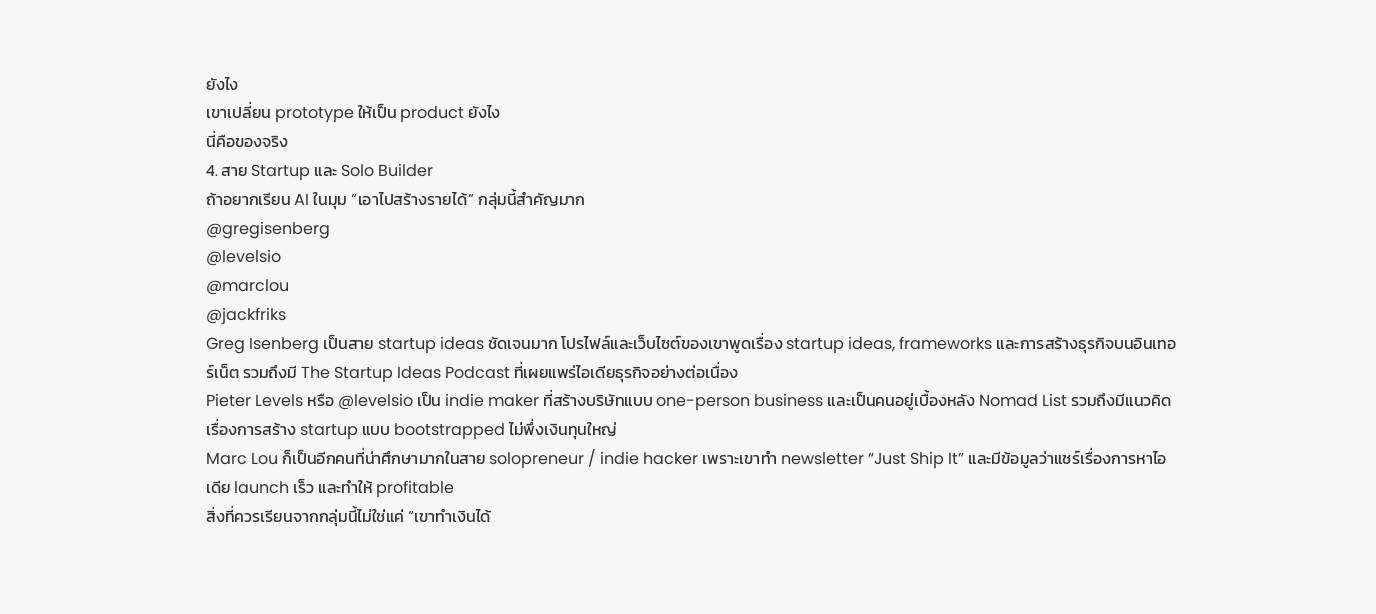ยังไง
เขาเปลี่ยน prototype ให้เป็น product ยังไง
นี่คือของจริง
4. สาย Startup และ Solo Builder
ถ้าอยากเรียน AI ในมุม “เอาไปสร้างรายได้” กลุ่มนี้สำคัญมาก
@gregisenberg
@levelsio
@marclou
@jackfriks
Greg Isenberg เป็นสาย startup ideas ชัดเจนมาก โปรไฟล์และเว็บไซต์ของเขาพูดเรื่อง startup ideas, frameworks และการสร้างธุรกิจบนอินเทอร์เน็ต รวมถึงมี The Startup Ideas Podcast ที่เผยแพร่ไอเดียธุรกิจอย่างต่อเนื่อง
Pieter Levels หรือ @levelsio เป็น indie maker ที่สร้างบริษัทแบบ one-person business และเป็นคนอยู่เบื้องหลัง Nomad List รวมถึงมีแนวคิดเรื่องการสร้าง startup แบบ bootstrapped ไม่พึ่งเงินทุนใหญ่
Marc Lou ก็เป็นอีกคนที่น่าศึกษามากในสาย solopreneur / indie hacker เพราะเขาทำ newsletter “Just Ship It” และมีข้อมูลว่าแชร์เรื่องการหาไอเดีย launch เร็ว และทำให้ profitable
สิ่งที่ควรเรียนจากกลุ่มนี้ไม่ใช่แค่ “เขาทำเงินได้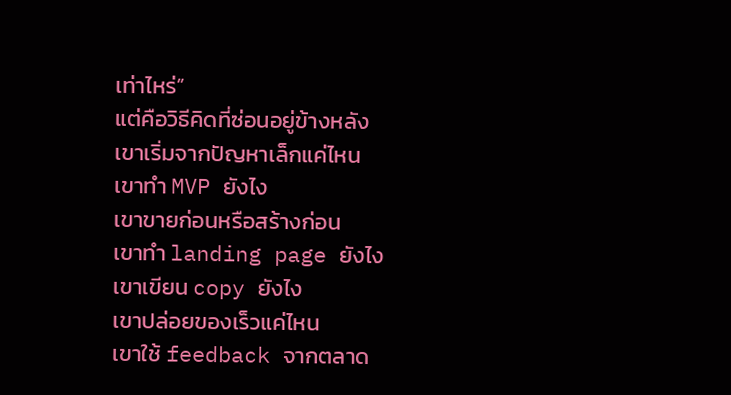เท่าไหร่”
แต่คือวิธีคิดที่ซ่อนอยู่ข้างหลัง
เขาเริ่มจากปัญหาเล็กแค่ไหน
เขาทำ MVP ยังไง
เขาขายก่อนหรือสร้างก่อน
เขาทำ landing page ยังไง
เขาเขียน copy ยังไง
เขาปล่อยของเร็วแค่ไหน
เขาใช้ feedback จากตลาด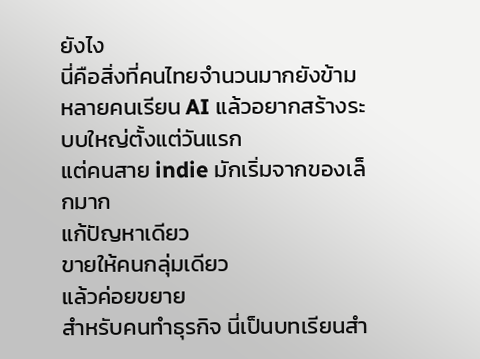ยังไง
นี่คือสิ่งที่คนไทยจำนวนมากยังข้าม
หลายคนเรียน AI แล้วอยากสร้างระบบใหญ่ตั้งแต่วันแรก
แต่คนสาย indie มักเริ่มจากของเล็กมาก
แก้ปัญหาเดียว
ขายให้คนกลุ่มเดียว
แล้วค่อยขยาย
สำหรับคนทำธุรกิจ นี่เป็นบทเรียนสำ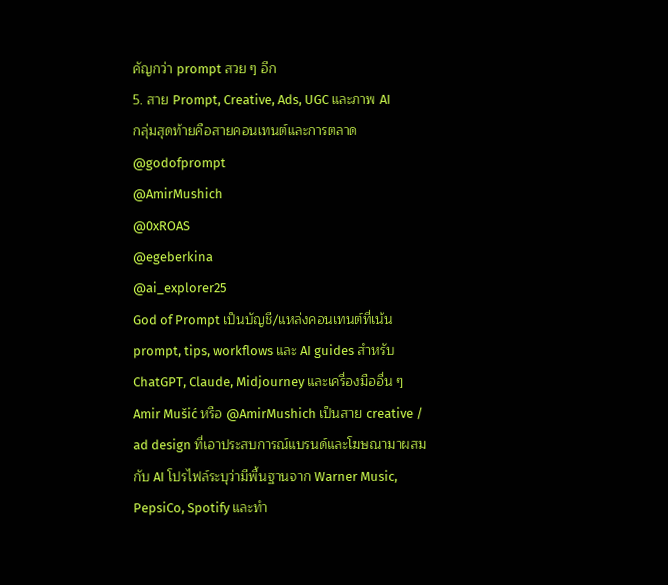คัญกว่า prompt สวย ๆ อีก
5. สาย Prompt, Creative, Ads, UGC และภาพ AI
กลุ่มสุดท้ายคือสายคอนเทนต์และการตลาด
@godofprompt
@AmirMushich
@0xROAS
@egeberkina
@ai_explorer25
God of Prompt เป็นบัญชี/แหล่งคอนเทนต์ที่เน้น prompt, tips, workflows และ AI guides สำหรับ ChatGPT, Claude, Midjourney และเครื่องมืออื่น ๆ
Amir Mušić หรือ @AmirMushich เป็นสาย creative / ad design ที่เอาประสบการณ์แบรนด์และโฆษณามาผสมกับ AI โปรไฟล์ระบุว่ามีพื้นฐานจาก Warner Music, PepsiCo, Spotify และทำ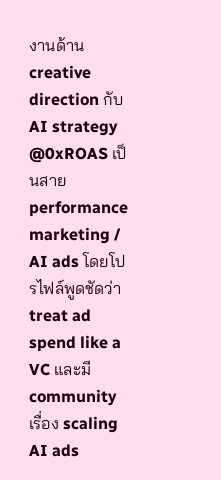งานด้าน creative direction กับ AI strategy
@0xROAS เป็นสาย performance marketing / AI ads โดยโปรไฟล์พูดชัดว่า treat ad spend like a VC และมี community เรื่อง scaling AI ads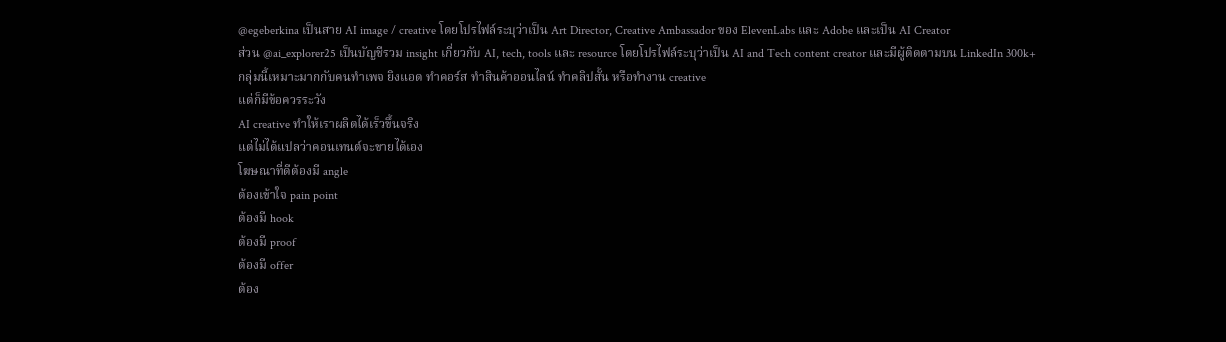@egeberkina เป็นสาย AI image / creative โดยโปรไฟล์ระบุว่าเป็น Art Director, Creative Ambassador ของ ElevenLabs และ Adobe และเป็น AI Creator
ส่วน @ai_explorer25 เป็นบัญชีรวม insight เกี่ยวกับ AI, tech, tools และ resource โดยโปรไฟล์ระบุว่าเป็น AI and Tech content creator และมีผู้ติดตามบน LinkedIn 300k+
กลุ่มนี้เหมาะมากกับคนทำเพจ ยิงแอด ทำคอร์ส ทำสินค้าออนไลน์ ทำคลิปสั้น หรือทำงาน creative
แต่ก็มีข้อควรระวัง
AI creative ทำให้เราผลิตได้เร็วขึ้นจริง
แต่ไม่ได้แปลว่าคอนเทนต์จะขายได้เอง
โฆษณาที่ดีต้องมี angle
ต้องเข้าใจ pain point
ต้องมี hook
ต้องมี proof
ต้องมี offer
ต้อง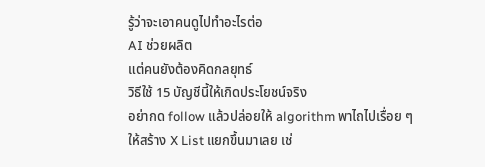รู้ว่าจะเอาคนดูไปทำอะไรต่อ
AI ช่วยผลิต
แต่คนยังต้องคิดกลยุทธ์
วิธีใช้ 15 บัญชีนี้ให้เกิดประโยชน์จริง
อย่ากด follow แล้วปล่อยให้ algorithm พาไถไปเรื่อย ๆ
ให้สร้าง X List แยกขึ้นมาเลย เช่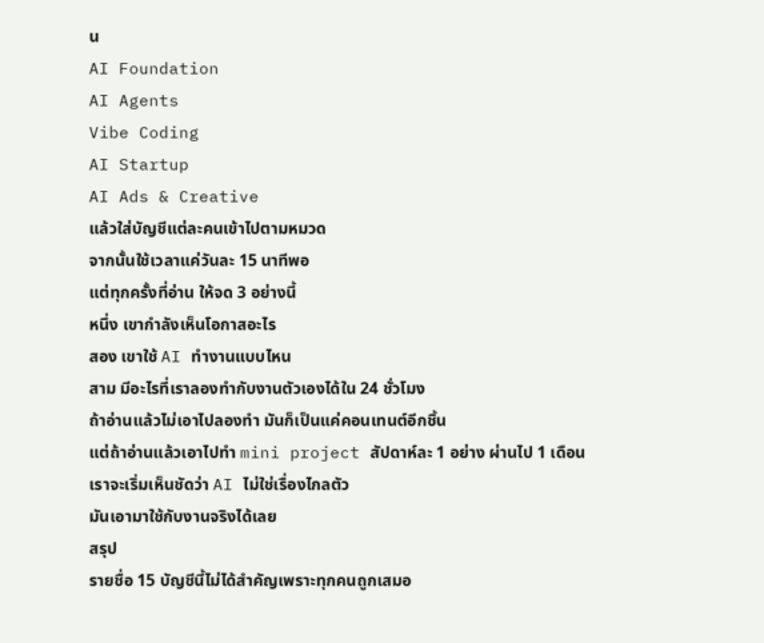น
AI Foundation
AI Agents
Vibe Coding
AI Startup
AI Ads & Creative
แล้วใส่บัญชีแต่ละคนเข้าไปตามหมวด
จากนั้นใช้เวลาแค่วันละ 15 นาทีพอ
แต่ทุกครั้งที่อ่าน ให้จด 3 อย่างนี้
หนึ่ง เขากำลังเห็นโอกาสอะไร
สอง เขาใช้ AI ทำงานแบบไหน
สาม มีอะไรที่เราลองทำกับงานตัวเองได้ใน 24 ชั่วโมง
ถ้าอ่านแล้วไม่เอาไปลองทำ มันก็เป็นแค่คอนเทนต์อีกชิ้น
แต่ถ้าอ่านแล้วเอาไปทำ mini project สัปดาห์ละ 1 อย่าง ผ่านไป 1 เดือน เราจะเริ่มเห็นชัดว่า AI ไม่ใช่เรื่องไกลตัว
มันเอามาใช้กับงานจริงได้เลย
สรุป
รายชื่อ 15 บัญชีนี้ไม่ได้สำคัญเพราะทุกคนถูกเสมอ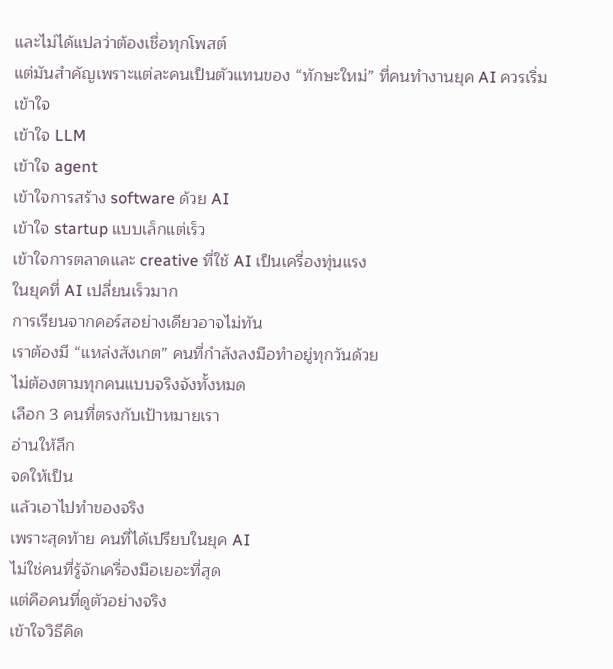และไม่ได้แปลว่าต้องเชื่อทุกโพสต์
แต่มันสำคัญเพราะแต่ละคนเป็นตัวแทนของ “ทักษะใหม่” ที่คนทำงานยุค AI ควรเริ่มเข้าใจ
เข้าใจ LLM
เข้าใจ agent
เข้าใจการสร้าง software ด้วย AI
เข้าใจ startup แบบเล็กแต่เร็ว
เข้าใจการตลาดและ creative ที่ใช้ AI เป็นเครื่องทุ่นแรง
ในยุคที่ AI เปลี่ยนเร็วมาก
การเรียนจากคอร์สอย่างเดียวอาจไม่ทัน
เราต้องมี “แหล่งสังเกต” คนที่กำลังลงมือทำอยู่ทุกวันด้วย
ไม่ต้องตามทุกคนแบบจริงจังทั้งหมด
เลือก 3 คนที่ตรงกับเป้าหมายเรา
อ่านให้ลึก
จดให้เป็น
แล้วเอาไปทำของจริง
เพราะสุดท้าย คนที่ได้เปรียบในยุค AI
ไม่ใช่คนที่รู้จักเครื่องมือเยอะที่สุด
แต่คือคนที่ดูตัวอย่างจริง
เข้าใจวิธีคิด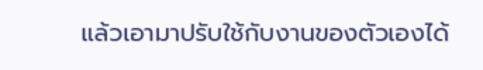แล้วเอามาปรับใช้กับงานของตัวเองได้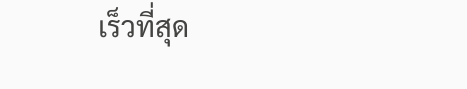เร็วที่สุด